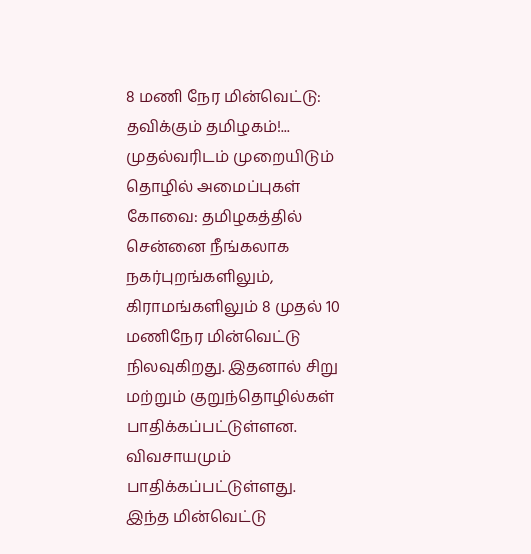8 மணி நேர மின்வெட்டு: தவிக்கும் தமிழகம்!... முதல்வரிடம் முறையிடும் தொழில் அமைப்புகள்
கோவை: தமிழகத்தில் சென்னை நீங்கலாக நகர்புறங்களிலும், கிராமங்களிலும் 8 முதல் 10 மணிநேர மின்வெட்டு நிலவுகிறது. இதனால் சிறு மற்றும் குறுந்தொழில்கள் பாதிக்கப்பட்டுள்ளன. விவசாயமும் பாதிக்கப்பட்டுள்ளது.
இந்த மின்வெட்டு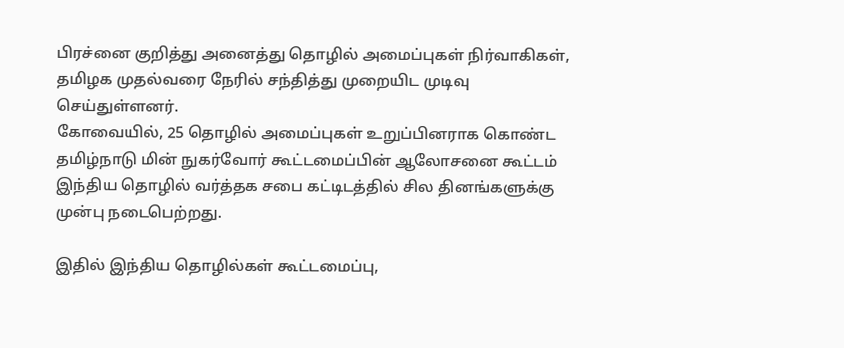பிரச்னை குறித்து அனைத்து தொழில் அமைப்புகள் நிர்வாகிகள், தமிழக முதல்வரை நேரில் சந்தித்து முறையிட முடிவு செய்துள்ளனர்.
கோவையில், 25 தொழில் அமைப்புகள் உறுப்பினராக கொண்ட தமிழ்நாடு மின் நுகர்வோர் கூட்டமைப்பின் ஆலோசனை கூட்டம் இந்திய தொழில் வர்த்தக சபை கட்டிடத்தில் சில தினங்களுக்கு முன்பு நடைபெற்றது.

இதில் இந்திய தொழில்கள் கூட்டமைப்பு,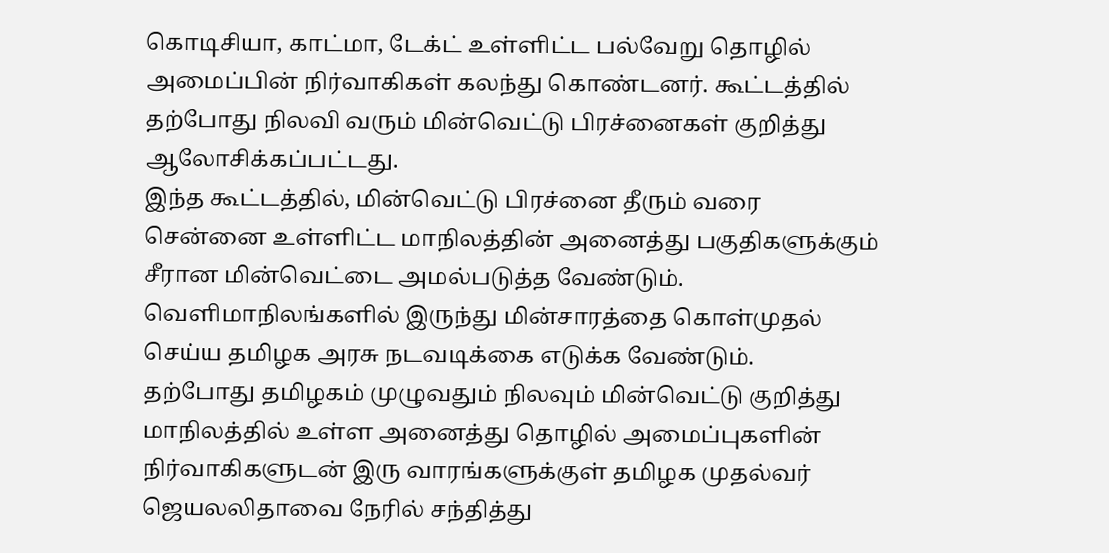கொடிசியா, காட்மா, டேக்ட் உள்ளிட்ட பல்வேறு தொழில் அமைப்பின் நிர்வாகிகள் கலந்து கொண்டனர். கூட்டத்தில் தற்போது நிலவி வரும் மின்வெட்டு பிரச்னைகள் குறித்து ஆலோசிக்கப்பட்டது.
இந்த கூட்டத்தில், மின்வெட்டு பிரச்னை தீரும் வரை சென்னை உள்ளிட்ட மாநிலத்தின் அனைத்து பகுதிகளுக்கும் சீரான மின்வெட்டை அமல்படுத்த வேண்டும். வெளிமாநிலங்களில் இருந்து மின்சாரத்தை கொள்முதல் செய்ய தமிழக அரசு நடவடிக்கை எடுக்க வேண்டும்.
தற்போது தமிழகம் முழுவதும் நிலவும் மின்வெட்டு குறித்து மாநிலத்தில் உள்ள அனைத்து தொழில் அமைப்புகளின் நிர்வாகிகளுடன் இரு வாரங்களுக்குள் தமிழக முதல்வர் ஜெயலலிதாவை நேரில் சந்தித்து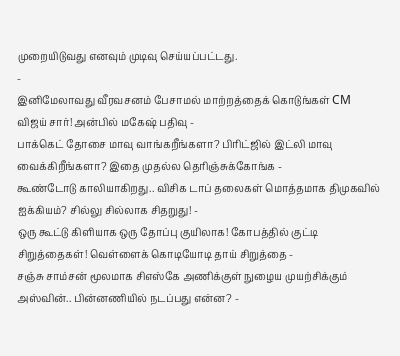முறையிடுவது எனவும் முடிவு செய்யப்பட்டது.
-
இனிமேலாவது வீரவசனம் பேசாமல் மாற்றத்தைக் கொடுங்கள் CM விஜய் சார்! அன்பில் மகேஷ் பதிவு -
பாக்கெட் தோசை மாவு வாங்கறீங்களா? பிரிட்ஜில் இட்லி மாவு வைக்கிறீங்களா? இதை முதல்ல தெரிஞ்சுக்கோங்க -
கூண்டோடு காலியாகிறது.. விசிக டாப் தலைகள் மொத்தமாக திமுகவில் ஐக்கியம்? சில்லு சில்லாக சிதறுது! -
ஒரு கூட்டு கிளியாக ஒரு தோப்பு குயிலாக! கோபத்தில் குட்டி சிறுத்தைகள்! வெள்ளைக் கொடியோடி தாய் சிறுத்தை -
சஞ்சு சாம்சன் மூலமாக சிஎஸ்கே அணிக்குள் நுழைய முயற்சிக்கும் அஸ்வின்.. பின்னணியில் நடப்பது என்ன? -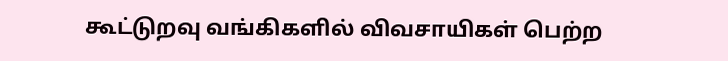கூட்டுறவு வங்கிகளில் விவசாயிகள் பெற்ற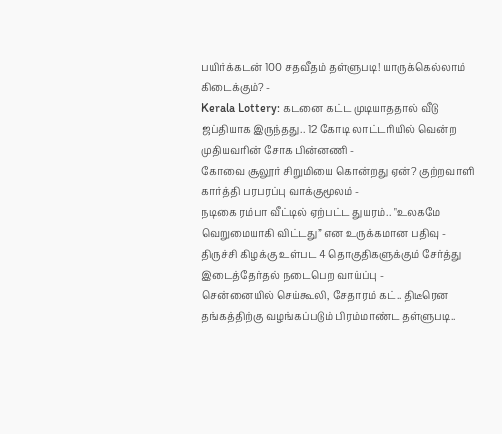பயிர்க்கடன் 100 சதவீதம் தள்ளுபடி! யாருக்கெல்லாம் கிடைக்கும்? -
Kerala Lottery: கடனை கட்ட முடியாததால் வீடு ஜப்தியாக இருந்தது.. 12 கோடி லாட்டரியில் வென்ற முதியவரின் சோக பின்னணி -
கோவை சூலூர் சிறுமியை கொன்றது ஏன்? குற்றவாளி கார்த்தி பரபரப்பு வாக்குமூலம் -
நடிகை ரம்பா வீட்டில் ஏற்பட்ட துயரம்.. "உலகமே வெறுமையாகி விட்டது” என உருக்கமான பதிவு -
திருச்சி கிழக்கு உள்பட 4 தொகுதிகளுக்கும் சேர்த்து இடைத்தேர்தல் நடைபெற வாய்ப்பு -
சென்னையில் செய்கூலி, சேதாரம் கட்.. திடீரென தங்கத்திற்கு வழங்கப்படும் பிரம்மாண்ட தள்ளுபடி..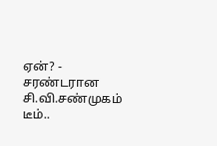ஏன்? -
சரண்டரான சி.வி.சண்முகம் டீம்..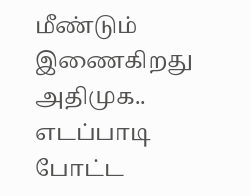மீண்டும் இணைகிறது அதிமுக.. எடப்பாடி போட்ட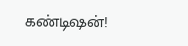கண்டிஷன்!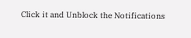Click it and Unblock the Notifications